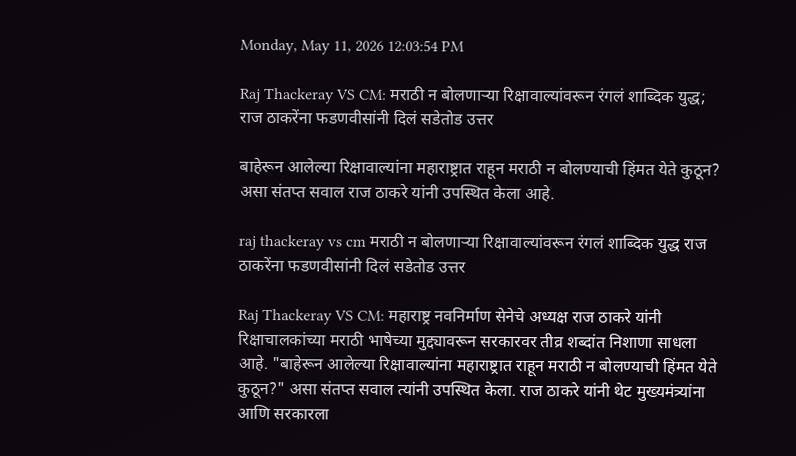Monday, May 11, 2026 12:03:54 PM

Raj Thackeray VS CM: मराठी न बोलणाऱ्या रिक्षावाल्यांवरून रंगलं शाब्दिक युद्ध; राज ठाकरेंना फडणवीसांनी दिलं सडेतोड उत्तर

बाहेरून आलेल्या रिक्षावाल्यांना महाराष्ट्रात राहून मराठी न बोलण्याची हिंमत येते कुठून? असा संतप्त सवाल राज ठाकरे यांनी उपस्थित केला आहे.

raj thackeray vs cm मराठी न बोलणाऱ्या रिक्षावाल्यांवरून रंगलं शाब्दिक युद्ध राज ठाकरेंना फडणवीसांनी दिलं सडेतोड उत्तर

Raj Thackeray VS CM: महाराष्ट्र नवनिर्माण सेनेचे अध्यक्ष राज ठाकरे यांनी रिक्षाचालकांच्या मराठी भाषेच्या मुद्द्यावरून सरकारवर तीव्र शब्दांत निशाणा साधला आहे. "बाहेरून आलेल्या रिक्षावाल्यांना महाराष्ट्रात राहून मराठी न बोलण्याची हिंमत येते कुठून?" असा संतप्त सवाल त्यांनी उपस्थित केला. राज ठाकरे यांनी थेट मुख्यमंत्र्यांना आणि सरकारला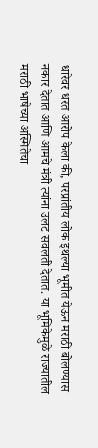धारेवर धरत आरोप केला की, परप्रांतीय लोक इथल्या भूमीत येऊन मराठी बोलण्यास नकार देतात आणि आमचे मंत्री त्यांना उलट सवलती देतात. या भूमिकेमुळे राज्यातील मराठी भाषेच्या अस्मितेचा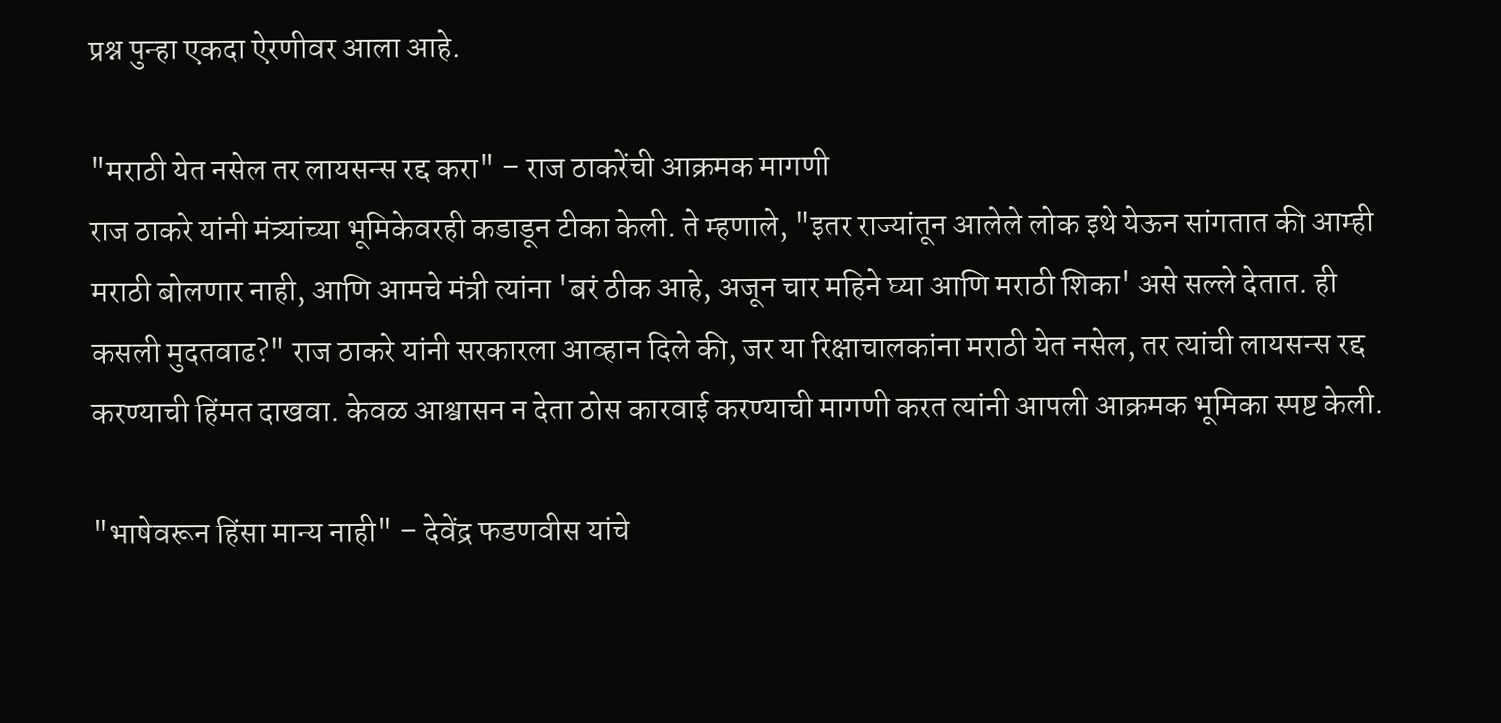प्रश्न पुन्हा एकदा ऐरणीवर आला आहे.

"मराठी येत नसेल तर लायसन्स रद्द करा" – राज ठाकरेंची आक्रमक मागणी
राज ठाकरे यांनी मंत्र्यांच्या भूमिकेवरही कडाडून टीका केली. ते म्हणाले, "इतर राज्यांतून आलेले लोक इथे येऊन सांगतात की आम्ही मराठी बोलणार नाही, आणि आमचे मंत्री त्यांना 'बरं ठीक आहे, अजून चार महिने घ्या आणि मराठी शिका' असे सल्ले देतात. ही कसली मुदतवाढ?" राज ठाकरे यांनी सरकारला आव्हान दिले की, जर या रिक्षाचालकांना मराठी येत नसेल, तर त्यांची लायसन्स रद्द करण्याची हिंमत दाखवा. केवळ आश्वासन न देता ठोस कारवाई करण्याची मागणी करत त्यांनी आपली आक्रमक भूमिका स्पष्ट केली.

"भाषेवरून हिंसा मान्य नाही" – देवेंद्र फडणवीस यांचे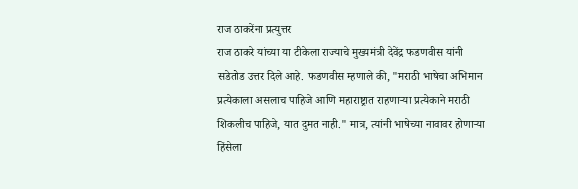राज ठाकरेंना प्रत्युत्तर
राज ठाकरे यांच्या या टीकेला राज्याचे मुख्यमंत्री देवेंद्र फडणवीस यांनी सडेतोड उत्तर दिले आहे. फडणवीस म्हणाले की, "मराठी भाषेचा अभिमान प्रत्येकाला असलाच पाहिजे आणि महाराष्ट्रात राहणाऱ्या प्रत्येकाने मराठी शिकलीच पाहिजे, यात दुमत नाही." मात्र, त्यांनी भाषेच्या नावावर होणाऱ्या हिंसेला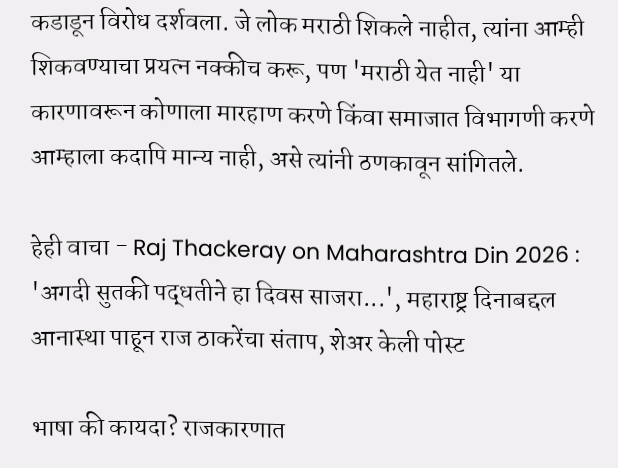कडाडून विरोध दर्शवला. जे लोक मराठी शिकले नाहीत, त्यांना आम्ही शिकवण्याचा प्रयत्न नक्कीच करू, पण 'मराठी येत नाही' या कारणावरून कोणाला मारहाण करणे किंवा समाजात विभागणी करणे आम्हाला कदापि मान्य नाही, असे त्यांनी ठणकावून सांगितले.

हेही वाचा - Raj Thackeray on Maharashtra Din 2026 : 'अगदी सुतकी पद्धतीने हा दिवस साजरा...', महाराष्ट्र दिनाबद्दल आनास्था पाहून राज ठाकरेंचा संताप, शेअर केली पोस्ट

भाषा की कायदा? राजकारणात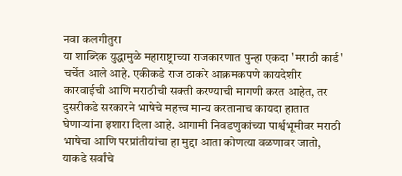नवा कलगीतुरा
या शाब्दिक युद्धामुळे महाराष्ट्राच्या राजकारणात पुन्हा एकदा 'मराठी कार्ड' चर्चेत आले आहे. एकीकडे राज ठाकरे आक्रमकपणे कायदेशीर कारवाईची आणि मराठीची सक्ती करण्याची मागणी करत आहेत, तर दुसरीकडे सरकारने भाषेचे महत्त्व मान्य करतानाच कायदा हातात घेणाऱ्यांना इशारा दिला आहे. आगामी निवडणुकांच्या पार्श्वभूमीवर मराठी भाषेचा आणि परप्रांतीयांचा हा मुद्दा आता कोणत्या वळणावर जातो, याकडे सर्वांचे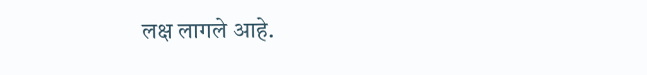लक्ष लागले आहे.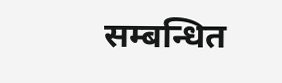सम्बन्धित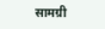सामग्री